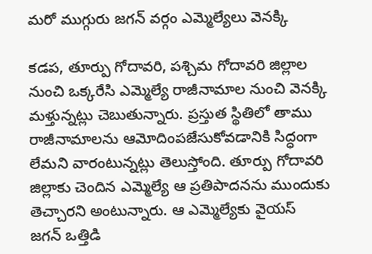మరో ముగ్గురు జగన్ వర్గం ఎమ్మెల్యేలు వెనక్కి

కడప, తూర్పు గోదావరి, పశ్చిమ గోదావరి జిల్లాల నుంచి ఒక్కరేసి ఎమ్మెల్యే రాజీనామాల నుంచి వెనక్కి మళ్తున్నట్లు చెబుతున్నారు. ప్రస్తుత స్థితిలో తాము రాజీనామాలను ఆమోదింపజేసుకోవడానికి సిద్ధంగా లేమని వారంటున్నట్లు తెలుస్తోంది. తూర్పు గోదావరి జిల్లాకు చెందిన ఎమ్మెల్యే ఆ ప్రతిపాదనను ముందుకు తెచ్చారని అంటున్నారు. ఆ ఎమ్మెల్యేకు వైయస్ జగన్ ఒత్తిడి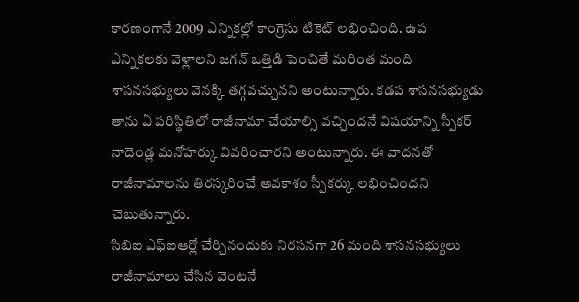కారణంగానే 2009 ఎన్నికల్లో కాంగ్రెసు టికెట్ లభించింది. ఉప ఎన్నికలకు వెళ్లాలని జగన్ ఒత్తిడి పెంచితే మరింత మంది శాసనసభ్యులు వెనక్కి తగ్గవచ్చునని అంటున్నారు. కడప శాసనసభ్యుడు తాను ఏ పరిస్థితిలో రాజీనామా చేయాల్సి వచ్చిందనే విషయాన్ని స్పీకర్ నాదెండ్ల మనోహర్కు వివరించారని అంటున్నారు. ఈ వాదనతో రాజీనామాలను తిరస్కరించే అవకాశం స్పీకర్కు లభించిందని చెబుతున్నారు.
సిబిఐ ఎఫ్ఐఆర్లో చేర్చినందుకు నిరసనగా 26 మంది శాసనసభ్యులు రాజీనామాలు చేసిన వెంటనే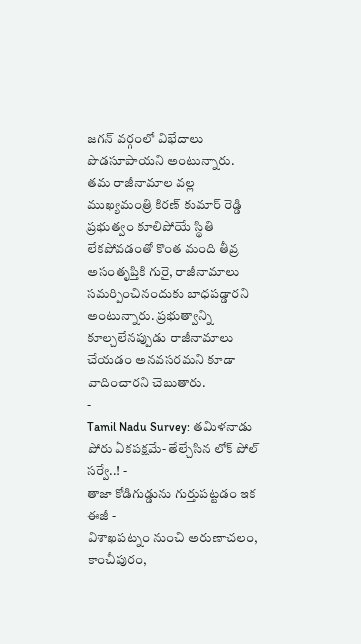జగన్ వర్గంలో విభేదాలు పొడసూపాయని అంటున్నారు. తమ రాజీనామాల వల్ల ముఖ్యమంత్రి కిరణ్ కుమార్ రెడ్డి ప్రభుత్వం కూలిపోయే స్థితి లేకపోవడంతో కొంత మంది తీవ్ర అసంతృప్తికి గురై, రాజీనామాలు సమర్పించినందుకు బాధపడ్డారని అంటున్నారు. ప్రభుత్వాన్ని కూల్చలేనప్పుడు రాజీనామాలు చేయడం అనవసరమని కూడా వాదించారని చెబుతారు.
-
Tamil Nadu Survey: తమిళనాడు పోరు ఏకపక్షమే- తేల్చేసిన లోక్ పోల్ సర్వే..! -
తాజా కోడిగుడ్డును గుర్తుపట్టడం ఇక ఈజీ -
విశాఖపట్నం నుంచి అరుణాచలం, కాంచీపురం,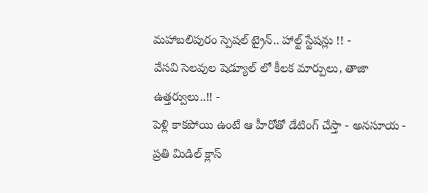మహాబలిపురం స్పెషల్ ట్రైన్.. హాల్ట్ స్టేషన్లు !! -
వేసవి సెలవుల షెడ్యూల్ లో కీలక మార్పులు, తాజా ఉత్తర్వులు..!! -
పెళ్లి కాకపోయి ఉంటే ఆ హీరోతో డేటింగ్ చేస్తా - అనసూయ -
ప్రతి మిడిల్ క్లాస్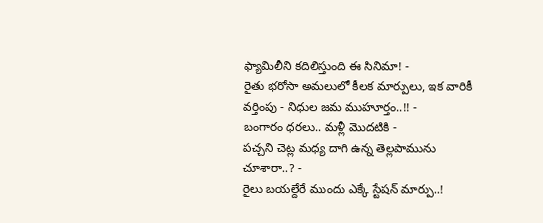ఫ్యామిలీని కదిలిస్తుంది ఈ సినిమా! -
రైతు భరోసా అమలులో కీలక మార్పులు, ఇక వారికీ వర్తింపు - నిధుల జమ ముహూర్తం..!! -
బంగారం ధరలు.. మళ్లీ మొదటికి -
పచ్చని చెట్ల మధ్య దాగి ఉన్న తెల్లపామును చూశారా..? -
రైలు బయల్దేరే ముందు ఎక్కే స్టేషన్ మార్పు..!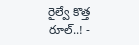రైల్వే కొత్త రూల్..! -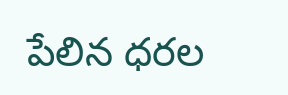పేలిన ధరల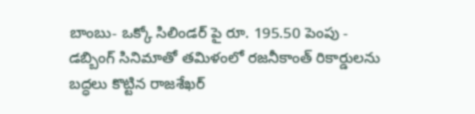బాంబు- ఒక్కో సిలిండర్ పై రూ. 195.50 పెంపు -
డబ్బింగ్ సినిమాతో తమిళంలో రజనీకాంత్ రికార్డులను బద్ధలు కొట్టిన రాజశేఖర్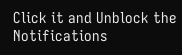Click it and Unblock the Notifications